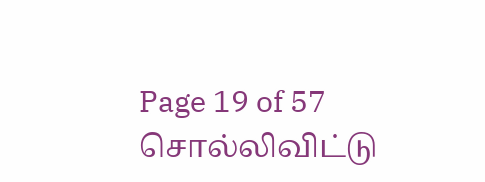Page 19 of 57
சொல்லிவிட்டு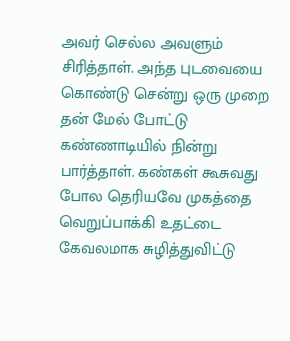அவர் செல்ல அவளும் சிரித்தாள். அந்த புடவையை கொண்டு சென்று ஒரு முறை தன் மேல் போட்டு கண்ணாடியில் நின்று பார்த்தாள். கண்கள் கூசுவது போல தெரியவே முகத்தை வெறுப்பாக்கி உதட்டை கேவலமாக சுழித்துவிட்டு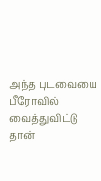அந்த புடவையை பீரோவில் வைத்துவிட்டு தான்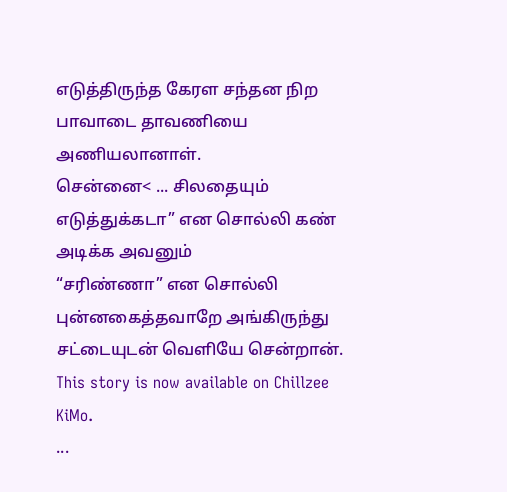எடுத்திருந்த கேரள சந்தன நிற பாவாடை தாவணியை அணியலானாள்.
சென்னை< ... சிலதையும் எடுத்துக்கடா” என சொல்லி கண் அடிக்க அவனும்
“சரிண்ணா” என சொல்லி புன்னகைத்தவாறே அங்கிருந்து சட்டையுடன் வெளியே சென்றான்.
This story is now available on Chillzee KiMo.
...